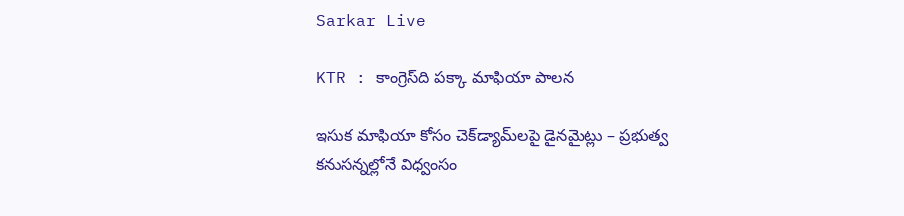Sarkar Live

KTR : కాంగ్రెస్‌ది పక్కా మాఫియా పాలన

ఇసుక మాఫియా కోసం చెక్‌డ్యామ్‌లపై డైనమైట్లు – ప్రభుత్వ కనుసన్నల్లోనే విధ్వంసం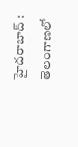హైదరాబాద్‌ : తెలంగాణలో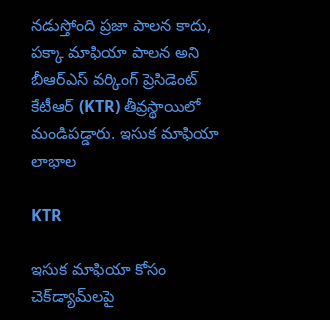నడుస్తోంది ప్రజా పాలన కాదు, పక్కా మాఫియా పాలన అని బీఆర్‌ఎస్ వర్కింగ్ ప్రెసిడెంట్ కేటీఆర్ (KTR) తీవ్రస్థాయిలో మండిపడ్డారు. ఇసుక మాఫియా లాభాల

KTR

ఇసుక మాఫియా కోసం చెక్‌డ్యామ్‌లపై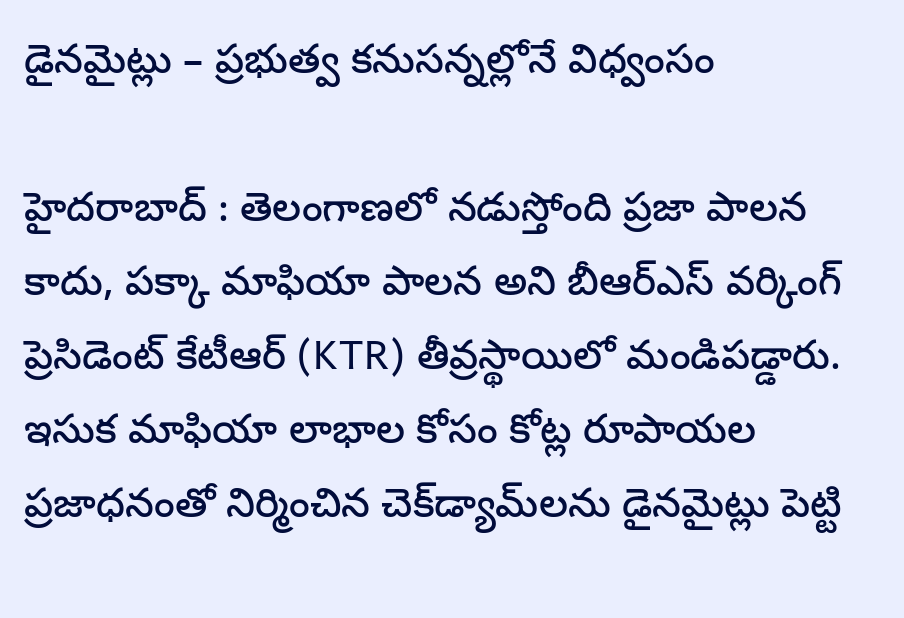డైనమైట్లు – ప్రభుత్వ కనుసన్నల్లోనే విధ్వంసం

హైదరాబాద్‌ : తెలంగాణలో నడుస్తోంది ప్రజా పాలన కాదు, పక్కా మాఫియా పాలన అని బీఆర్‌ఎస్ వర్కింగ్ ప్రెసిడెంట్ కేటీఆర్ (KTR) తీవ్రస్థాయిలో మండిపడ్డారు. ఇసుక మాఫియా లాభాల కోసం కోట్ల రూపాయల ప్రజాధనంతో నిర్మించిన చెక్‌డ్యామ్‌లను డైనమైట్లు పెట్టి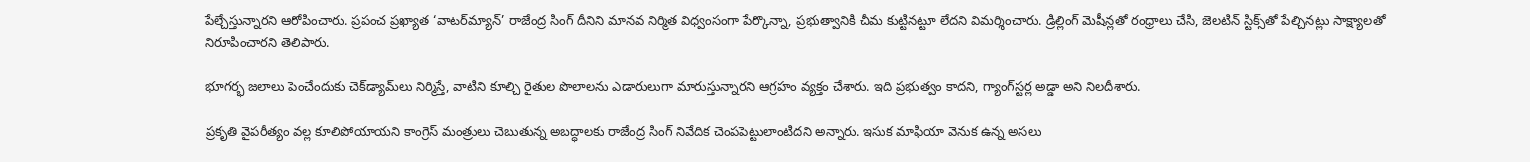పేల్చేస్తున్నారని ఆరోపించారు. ప్రపంచ ప్రఖ్యాత ‘వాటర్‌మ్యాన్’ రాజేంద్ర సింగ్ దీనిని మానవ నిర్మిత విధ్వంసంగా పేర్కొన్నా, ప్రభుత్వానికి చీమ కుట్టినట్టూ లేదని విమర్శించారు. డ్రిల్లింగ్ మెషీన్లతో రంధ్రాలు చేసి, జెలటిన్ స్టిక్స్‌తో పేల్చినట్లు సాక్ష్యాలతో నిరూపించారని తెలిపారు.

భూగర్భ జలాలు పెంచేందుకు చెక్‌డ్యామ్‌లు నిర్మిస్తే, వాటిని కూల్చి రైతుల పొలాలను ఎడారులుగా మారుస్తున్నారని ఆగ్రహం వ్యక్తం చేశారు. ఇది ప్రభుత్వం కాదని, గ్యాంగ్‌స్టర్ల అడ్డా అని నిలదీశారు.

ప్రకృతి వైపరీత్యం వల్ల కూలిపోయాయని కాంగ్రెస్ మంత్రులు చెబుతున్న అబద్ధాలకు రాజేంద్ర సింగ్ నివేదిక చెంపపెట్టులాంటిదని అన్నారు. ఇసుక మాఫియా వెనుక ఉన్న అసలు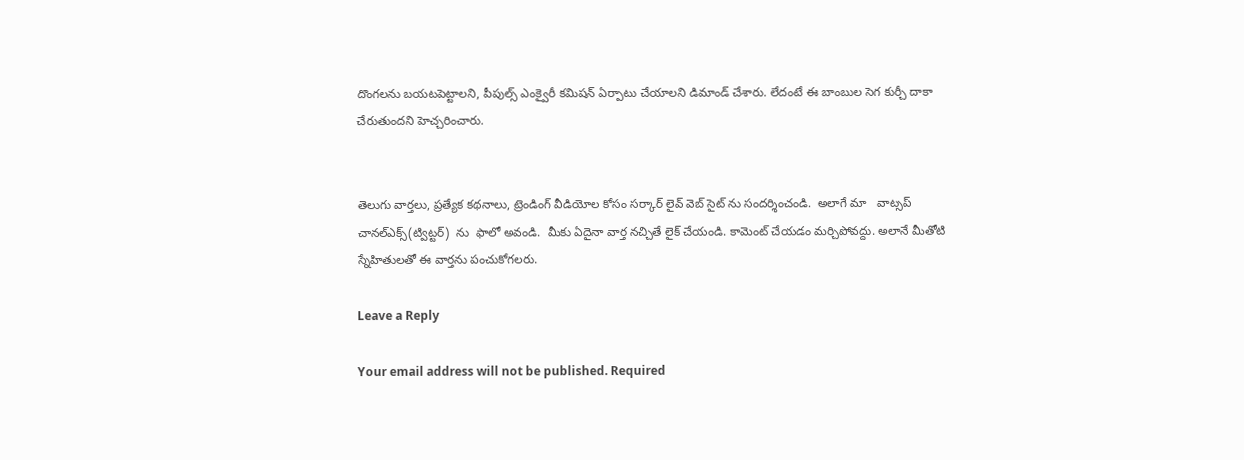దొంగలను బయటపెట్టాలని, పీపుల్స్ ఎంక్వైరీ కమిషన్ ఏర్పాటు చేయాలని డిమాండ్ చేశారు. లేదంటే ఈ బాంబుల సెగ కుర్చీ దాకా చేరుతుందని హెచ్చరించారు.


తెలుగు వార్తలు, ప్రత్యేక కథనాలు, ట్రెండింగ్ వీడియోల కోసం సర్కార్ లైవ్ వెబ్ సైట్ ను సందర్శించండి.  అలాగే మా   వాట్సప్ చానల్ఎక్స్(ట్విట్టర్)  ను  ఫాలో అవండి.  మీకు ఏదైనా వార్త నచ్చితే లైక్ చేయండి. కామెంట్ చేయడం మర్చిపోవద్దు. అలానే మీతోటి స్నేహితులతో ఈ వార్తను పంచుకోగలరు.

Leave a Reply

Your email address will not be published. Required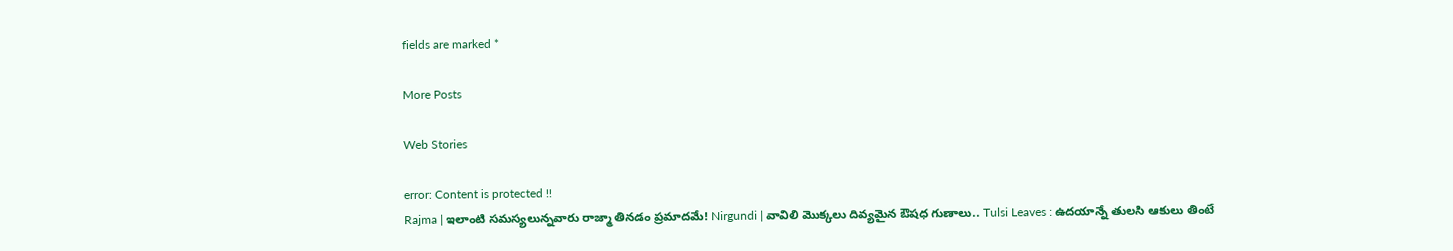fields are marked *

More Posts

Web Stories

error: Content is protected !!
Rajma | ఇలాంటి సమస్యలున్నవారు రాజ్మా తినడం ప్రమాదమే! Nirgundi | వావిలి మొక్కలు దివ్యమైన ఔషధ గుణాలు.. Tulsi Leaves : ఉదయాన్నే తులసి ఆకులు తింటే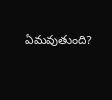ఏమవుతుంది?